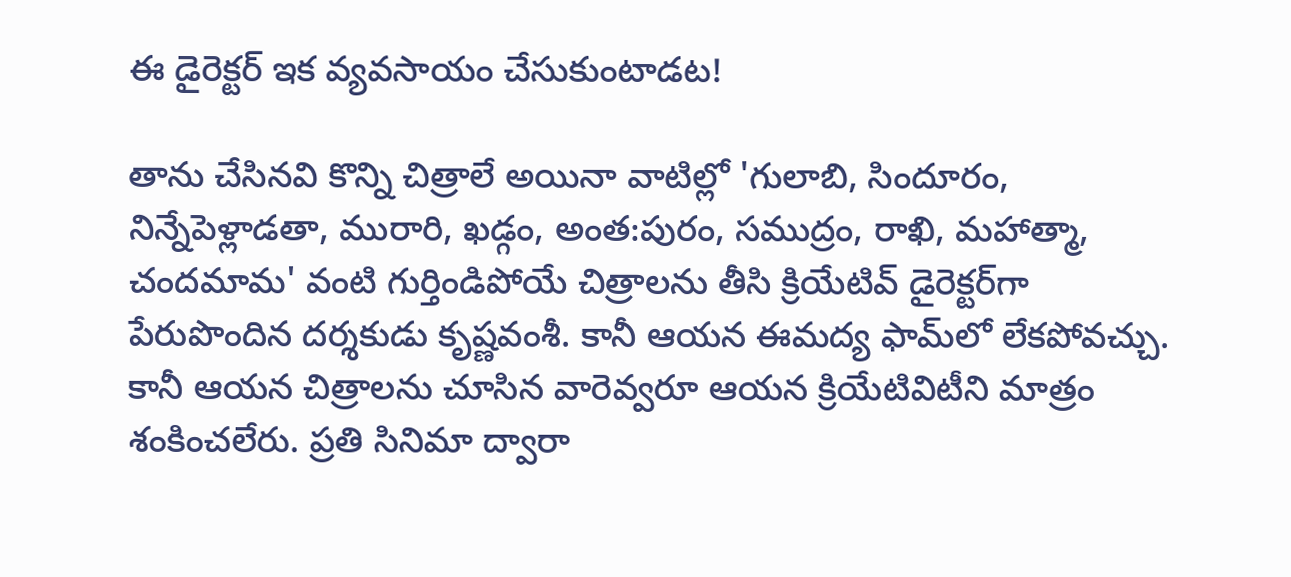ఈ డైరెక్టర్‌ ఇక వ్యవసాయం చేసుకుంటాడట!

తాను చేసినవి కొన్ని చిత్రాలే అయినా వాటిల్లో 'గులాబి, సిందూరం, నిన్నేపెళ్లాడతా, మురారి, ఖడ్గం, అంత:పురం, సముద్రం, రాఖి, మహాత్మా, చందమామ' వంటి గుర్తిండిపోయే చిత్రాలను తీసి క్రియేటివ్‌ డైరెక్టర్‌గా పేరుపొందిన దర్శకుడు కృష్ణవంశీ. కానీ ఆయన ఈమద్య ఫామ్‌లో లేకపోవచ్చు. కానీ ఆయన చిత్రాలను చూసిన వారెవ్వరూ ఆయన క్రియేటివిటీని మాత్రం శంకించలేరు. ప్రతి సినిమా ద్వారా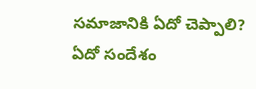సమాజానికి ఏదో చెప్పాలి? ఏదో సందేశం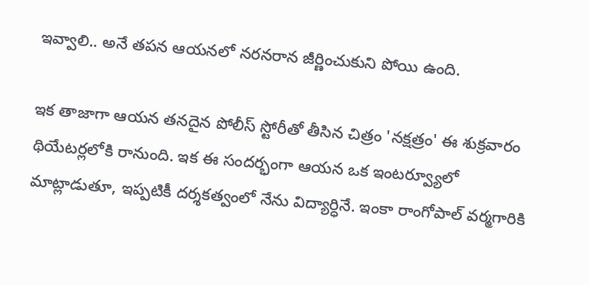ఇవ్వాలి.. అనే తపన ఆయనలో నరనరాన జీర్ణించుకుని పోయి ఉంది.

ఇక తాజాగా ఆయన తనదైన పోలీస్‌ స్టోరీతో తీసిన చిత్రం 'నక్షత్రం' ఈ శుక్రవారం థియేటర్లలోకి రానుంది. ఇక ఈ సందర్భంగా ఆయన ఒక ఇంటర్వ్యూలో మాట్లాడుతూ, ఇప్పటికీ దర్శకత్వంలో నేను విద్యార్ధినే. ఇంకా రాంగోపాల్‌ వర్మగారికి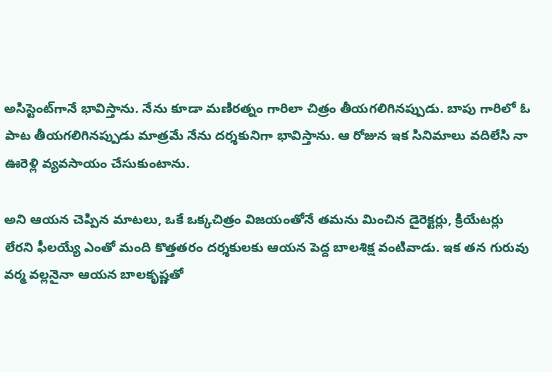అసిస్టెంట్‌గానే భావిస్తాను. నేను కూడా మణిరత్నం గారిలా చిత్రం తీయగలిగినప్పుడు. బాపు గారిలో ఓ పాట తీయగలిగినప్పుడు మాత్రమే నేను దర్శకునిగా భావిస్తాను. ఆ రోజున ఇక సినిమాలు వదిలేసి నా ఊరెళ్లి వ్యవసాయం చేసుకుంటాను.

అని ఆయన చెప్పిన మాటలు, ఒకే ఒక్కచిత్రం విజయంతోనే తమను మించిన డైరెక్టర్లు, క్రియేటర్లు లేరని ఫీలయ్యే ఎంతో మంది కొత్తతరం దర్శకులకు ఆయన పెద్ద బాలశిక్ష వంటివాడు. ఇక తన గురువు వర్మ వల్లనైనా ఆయన బాలకృష్ణతో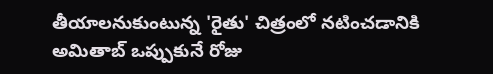తీయాలనుకుంటున్న 'రైతు' చిత్రంలో నటించడానికి అమితాబ్‌ ఒప్పుకునే రోజు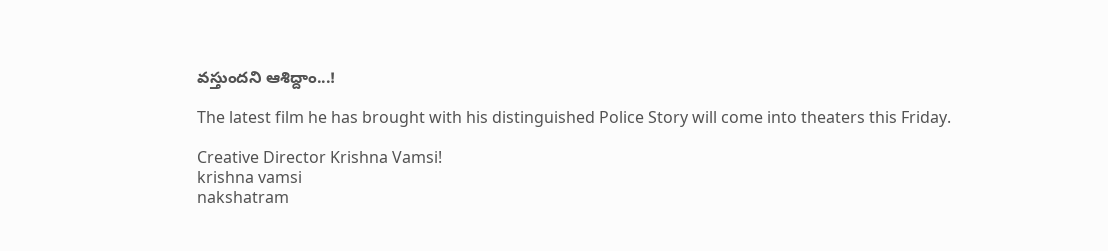వస్తుందని ఆశిద్దాం...!

The latest film he has brought with his distinguished Police Story will come into theaters this Friday.

Creative Director Krishna Vamsi!
krishna vamsi
nakshatram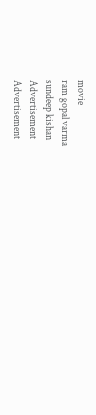movie
ram gopal varma
sundeep kishan
Advertisement
Advertisement